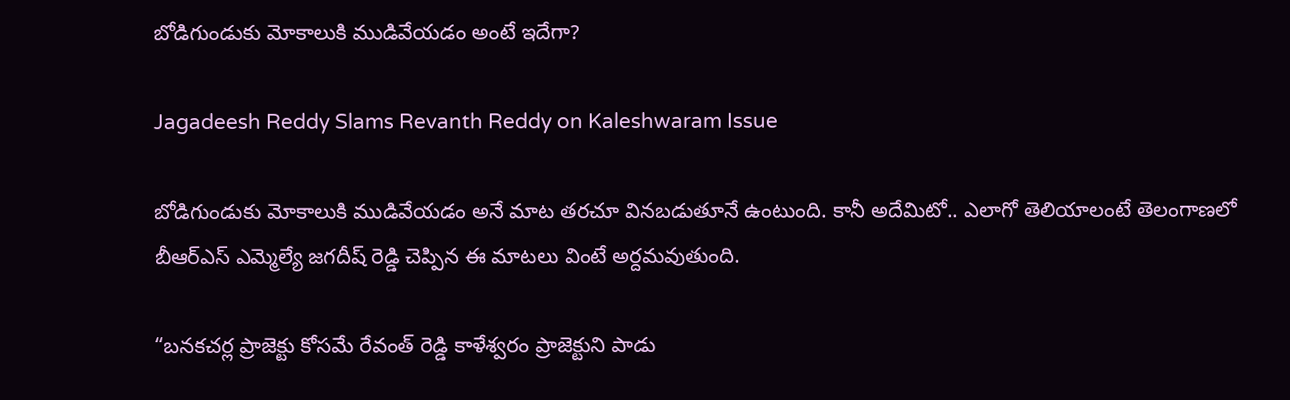బోడిగుండుకు మోకాలుకి ముడివేయడం అంటే ఇదేగా?

Jagadeesh Reddy Slams Revanth Reddy on Kaleshwaram Issue

బోడిగుండుకు మోకాలుకి ముడివేయడం అనే మాట తరచూ వినబడుతూనే ఉంటుంది. కానీ అదేమిటో.. ఎలాగో తెలియాలంటే తెలంగాణలో బీఆర్ఎస్‌ ఎమ్మెల్యే జగదీష్ రెడ్డి చెప్పిన ఈ మాటలు వింటే అర్దమవుతుంది.

“బనకచర్ల ప్రాజెక్టు కోసమే రేవంత్‌ రెడ్డి కాళేశ్వరం ప్రాజెక్టుని పాడు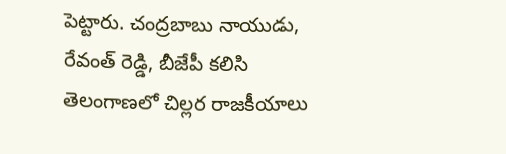పెట్టారు. చంద్రబాబు నాయుడు, రేవంత్‌ రెడ్డి, బీజేపీ కలిసి తెలంగాణలో చిల్లర రాజకీయాలు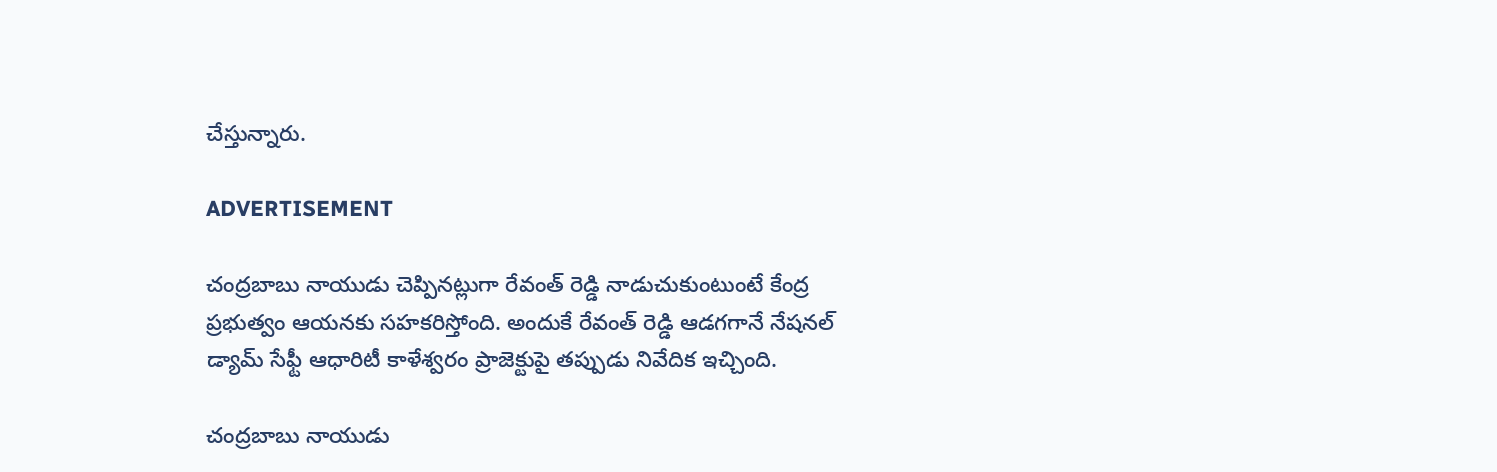చేస్తున్నారు.

ADVERTISEMENT

చంద్రబాబు నాయుడు చెప్పినట్లుగా రేవంత్‌ రెడ్డి నాడుచుకుంటుంటే కేంద్ర ప్రభుత్వం ఆయనకు సహకరిస్తోంది. అందుకే రేవంత్‌ రెడ్డి ఆడగగానే నేషనల్ డ్యామ్ సేఫ్టీ ఆధారిటీ కాళేశ్వరం ప్రాజెక్టుపై తప్పుడు నివేదిక ఇచ్చింది.

చంద్రబాబు నాయుడు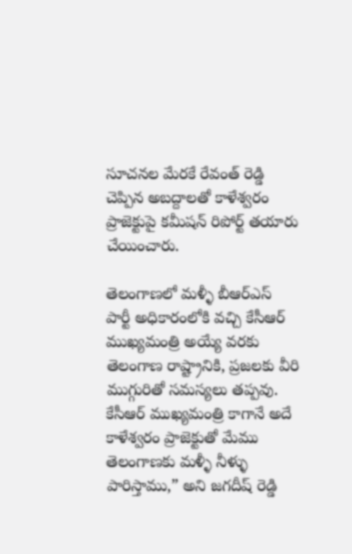సూచనల మేరకే రేవంత్‌ రెడ్డి చెప్పిన అబద్దాలతో కాళేశ్వరం ప్రాజెక్టుపై కమీషన్ రిపోర్ట్ తయారు చేయించారు.

తెలంగాణలో మళ్ళీ బీఆర్ఎస్‌ పార్టీ అధికారంలోకి వచ్చి కేసీఆర్‌ ముఖ్యమంత్రి అయ్యే వరకు తెలంగాణ రాష్ట్రానికి, ప్రజలకు వీరి ముగ్గురితో సమస్యలు తప్పవు. కేసీఆర్‌ ముఖ్యమంత్రి కాగానే అదే కాళేశ్వరం ప్రాజెక్టుతో మేము తెలంగాణకు మళ్ళీ నీళ్ళు పారిస్తాము,” అని జగదీష్ రెడ్డి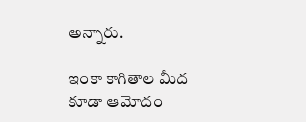అన్నారు.

ఇంకా కాగితాల మీద కూడా ఆమోదం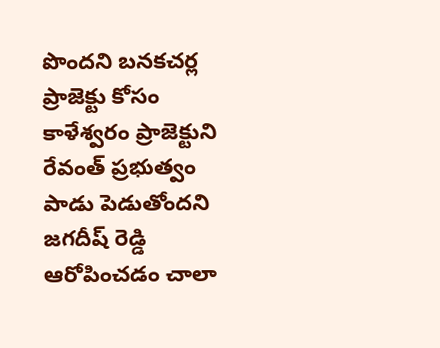పొందని బనకచర్ల ప్రాజెక్టు కోసం కాళేశ్వరం ప్రాజెక్టుని రేవంత్‌ ప్రభుత్వం పాడు పెడుతోందని జగదీష్ రెడ్డి ఆరోపించడం చాలా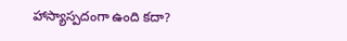హాస్యాస్పదంగా ఉంది కదా?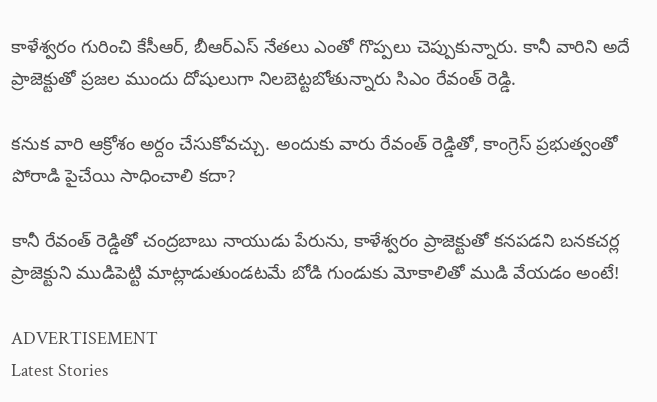కాళేశ్వరం గురించి కేసీఆర్‌, బీఆర్ఎస్‌ నేతలు ఎంతో గొప్పలు చెప్పుకున్నారు. కానీ వారిని అదే ప్రాజెక్టుతో ప్రజల ముందు దోషులుగా నిలబెట్టబోతున్నారు సిఎం రేవంత్ రెడ్డి.

కనుక వారి ఆక్రోశం అర్దం చేసుకోవచ్చు. అందుకు వారు రేవంత్‌ రెడ్డితో, కాంగ్రెస్‌ ప్రభుత్వంతో పోరాడి పైచేయి సాధించాలి కదా?

కానీ రేవంత్ రెడ్డితో చంద్రబాబు నాయుడు పేరును, కాళేశ్వరం ప్రాజెక్టుతో కనపడని బనకచర్ల ప్రాజెక్టుని ముడిపెట్టి మాట్లాడుతుండటమే బోడి గుండుకు మోకాలితో ముడి వేయడం అంటే!

ADVERTISEMENT
Latest Stories